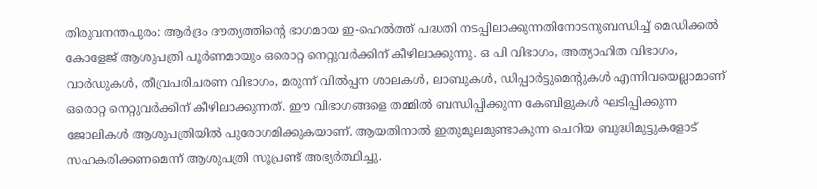തിരുവനന്തപുരം: ആര്‍ദ്രം ദൗത്യത്തിന്റെ ഭാഗമായ ഇ-ഹെല്‍ത്ത് പദ്ധതി നടപ്പിലാക്കുന്നതിനോടനുബന്ധിച്ച് മെഡിക്കല്‍ കോളേജ് ആശുപത്രി പൂര്‍ണമായും ഒരൊറ്റ നെറ്റുവര്‍ക്കിന് കീഴിലാക്കുന്നു. ഒ പി വിഭാഗം, അത്യാഹിത വിഭാഗം, വാര്‍ഡുകള്‍, തീവ്രപരിചരണ വിഭാഗം, മരുന്ന് വില്‍പ്പന ശാലകള്‍, ലാബുകള്‍, ഡിപ്പാര്‍ട്ടുമെന്റുകള്‍ എന്നിവയെല്ലാമാണ് ഒരൊറ്റ നെറ്റുവര്‍ക്കിന് കീഴിലാക്കുന്നത്. ഈ വിഭാഗങ്ങളെ തമ്മില്‍ ബന്ധിപ്പിക്കുന്ന കേബിളുകള്‍ ഘടിപ്പിക്കുന്ന ജോലികള്‍ ആശുപത്രിയില്‍ പുരോഗമിക്കുകയാണ്. ആയതിനാല്‍ ഇതുമൂലമുണ്ടാകുന്ന ചെറിയ ബുദ്ധിമുട്ടുകളോട് സഹകരിക്കണമെന്ന് ആശുപത്രി സൂപ്രണ്ട് അഭ്യര്‍ത്ഥിച്ചു.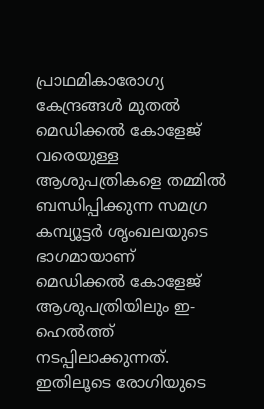പ്രാഥമികാരോഗ്യ കേന്ദ്രങ്ങള്‍ മുതല്‍ മെഡിക്കല്‍ കോളേജ് വരെയുള്ള ആശുപത്രികളെ തമ്മില്‍ ബന്ധിപ്പിക്കുന്ന സമഗ്ര കമ്പ്യൂട്ടര്‍ ശൃംഖലയുടെ ഭാഗമായാണ് മെഡിക്കല്‍ കോളേജ് ആശുപത്രിയിലും ഇ-ഹെല്‍ത്ത് നടപ്പിലാക്കുന്നത്. ഇതിലൂടെ രോഗിയുടെ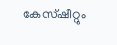കേസ്ഷീറ്റും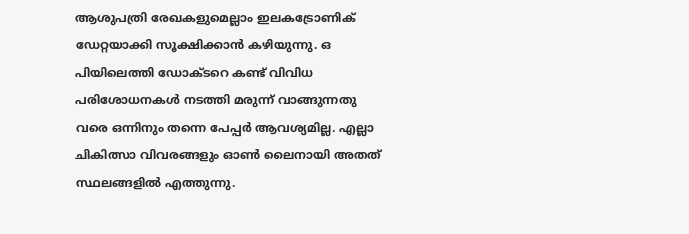ആശുപത്രി രേഖകളുമെല്ലാം ഇലകട്രോണിക് ഡേറ്റയാക്കി സൂക്ഷിക്കാന്‍ കഴിയുന്നു. ഒ പിയിലെത്തി ഡോക്ടറെ കണ്ട് വിവിധ പരിശോധനകള്‍ നടത്തി മരുന്ന് വാങ്ങുന്നതു വരെ ഒന്നിനും തന്നെ പേപ്പര്‍ ആവശ്യമില്ല. എല്ലാ ചികിത്സാ വിവരങ്ങളും ഓണ്‍ ലൈനായി അതത് സ്ഥലങ്ങളില്‍ എത്തുന്നു.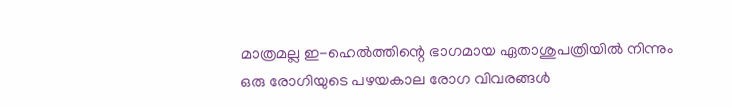മാത്രമല്ല ഇ-ഹെല്‍ത്തിന്റെ ഭാഗമായ ഏതാശുപത്രിയില്‍ നിന്നും ഒരു രോഗിയുടെ പഴയകാല രോഗ വിവരങ്ങള്‍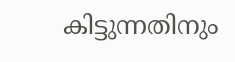കിട്ടുന്നതിനും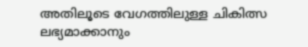അതിലൂടെ വേഗത്തിലുള്ള ചികിത്സ ലഭ്യമാക്കാനും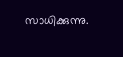സാധിക്കുന്നു.